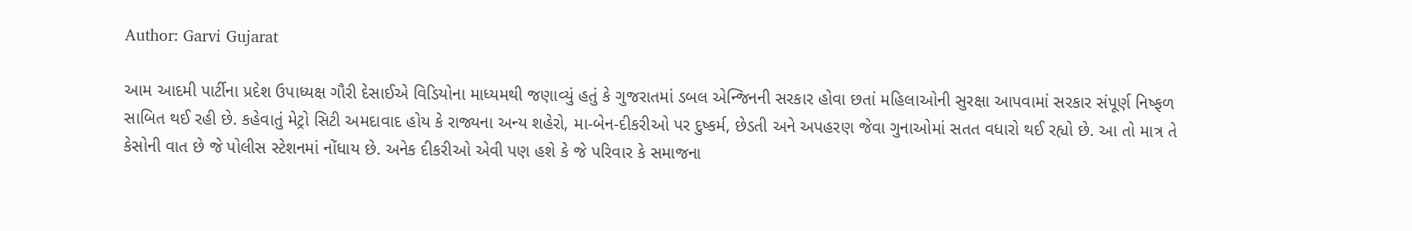Author: Garvi Gujarat

આમ આદમી પાર્ટીના પ્રદેશ ઉપાધ્યક્ષ ગૌરી દેસાઈએ વિડિયોના માધ્યમથી જણાવ્યું હતું કે ગુજરાતમાં ડબલ એન્જિનની સરકાર હોવા છતાં મહિલાઓની સુરક્ષા આપવામાં સરકાર સંપૂર્ણ નિષ્ફળ સાબિત થઈ રહી છે. કહેવાતું મેટ્રો સિટી અમદાવાદ હોય કે રાજ્યના અન્ય શહેરો, મા-બેન-દીકરીઓ પર દુષ્કર્મ, છેડતી અને અપહરણ જેવા ગુનાઓમાં સતત વધારો થઈ રહ્યો છે. આ તો માત્ર તે કેસોની વાત છે જે પોલીસ સ્ટેશનમાં નોંધાય છે. અનેક દીકરીઓ એવી પણ હશે કે જે પરિવાર કે સમાજના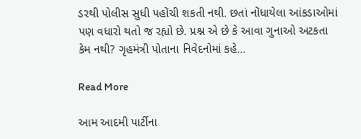ડરથી પોલીસ સુધી પહોંચી શકતી નથી. છતાં નોંધાયેલા આંકડાઓમાં પણ વધારો થતો જ રહ્યો છે. પ્રશ્ન એ છે કે આવા ગુનાઓ અટકતા કેમ નથી? ગૃહમંત્રી પોતાના નિવેદનોમાં કહે…

Read More

આમ આદમી પાર્ટીના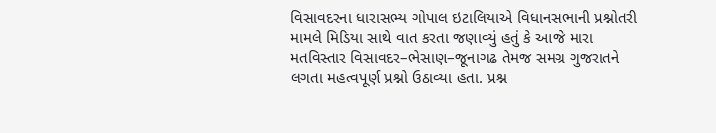વિસાવદરના ધારાસભ્ય ગોપાલ ઇટાલિયાએ વિધાનસભાની પ્રશ્નોતરી મામલે મિડિયા સાથે વાત કરતા જણાવ્યું હતું કે આજે મારા મતવિસ્તાર વિસાવદર–ભેસાણ–જૂનાગઢ તેમજ સમગ્ર ગુજરાતને લગતા મહત્વપૂર્ણ પ્રશ્નો ઉઠાવ્યા હતા. પ્રશ્ન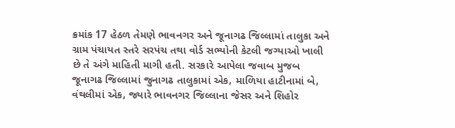ક્રમાંક 17 હેઠળ તેમણે ભાવનગર અને જૂનાગઢ જિલ્લામાં તાલુકા અને ગ્રામ પંચાયત સ્તરે સરપંચ તથા વોર્ડ સભ્યોની કેટલી જગ્યાઓ ખાલી છે તે અંગે માહિતી માગી હતી. સરકારે આપેલા જવાબ મુજબ જૂનાગઢ જિલ્લામાં જુનાગઢ તાલુકામાં એક, માળિયા હાટીનામાં બે, વંથલીમાં એક, જ્યારે ભાવનગર જિલ્લાના જેસર અને શિહોર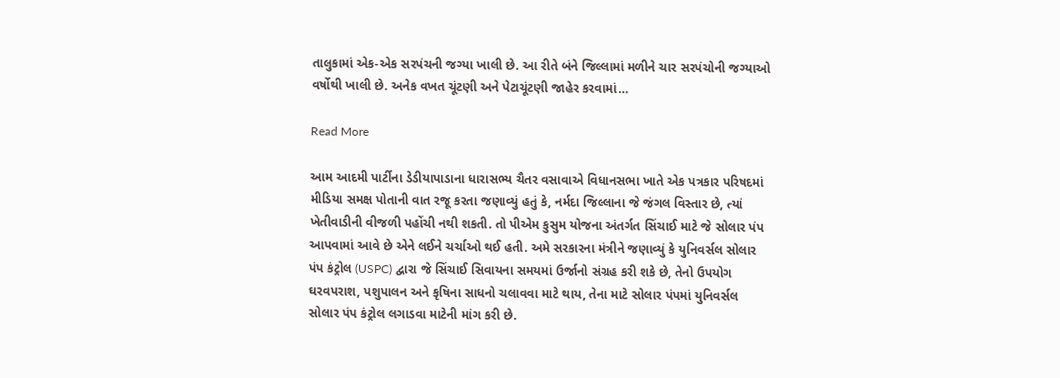તાલુકામાં એક-એક સરપંચની જગ્યા ખાલી છે. આ રીતે બંને જિલ્લામાં મળીને ચાર સરપંચોની જગ્યાઓ વર્ષોથી ખાલી છે. અનેક વખત ચૂંટણી અને પેટાચૂંટણી જાહેર કરવામાં…

Read More

આમ આદમી પાર્ટીના ડેડીયાપાડાના ધારાસભ્ય ચૈતર વસાવાએ વિધાનસભા ખાતે એક પત્રકાર પરિષદમાં મીડિયા સમક્ષ પોતાની વાત રજૂ કરતા જણાવ્યું હતું કે, નર્મદા જિલ્લાના જે જંગલ વિસ્તાર છે, ત્યાં ખેતીવાડીની વીજળી પહોંચી નથી શકતી. તો પીએમ કુસુમ યોજના અંતર્ગત સિંચાઈ માટે જે સોલાર પંપ આપવામાં આવે છે એને લઈને ચર્ચાઓ થઈ હતી. અમે સરકારના મંત્રીને જણાવ્યું કે યુનિવર્સલ સોલાર પંપ કંટ્રોલ (USPC) દ્વારા જે સિંચાઈ સિવાયના સમયમાં ઉર્જાનો સંગ્રહ કરી શકે છે, તેનો ઉપયોગ ઘરવપરાશ, પશુપાલન અને કૃષિના સાધનો ચલાવવા માટે થાય, તેના માટે સોલાર પંપમાં યુનિવર્સલ સોલાર પંપ કંટ્રોલ લગાડવા માટેની માંગ કરી છે.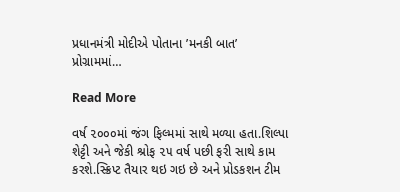પ્રધાનમંત્રી મોદીએ પોતાના ’મનકી બાત’ પ્રોગ્રામમાં…

Read More

વર્ષ ૨૦૦૦માં જંગ ફિલ્મમાં સાથે મળ્યા હતા.શિલ્પા શેટ્ટી અને જેકી શ્રોફ ૨૫ વર્ષ પછી ફરી સાથે કામ કરશે.સ્ક્રિપ્ટ તૈયાર થઇ ગઇ છે અને પ્રોડકશન ટીમ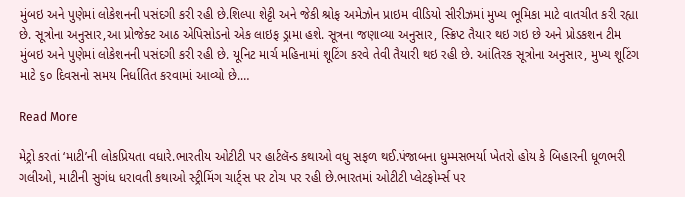મુંબઇ અને પુણેમાં લોકેશનની પસંદગી કરી રહી છે.શિલ્પા શેટ્ટી અને જેકી શ્રોફ અમેઝોન પ્રાઇમ વીડિયો સીરીઝમાં મુખ્ય ભૂમિકા માટે વાતચીત કરી રહ્યા છે. સૂત્રોના અનુસાર,આ પ્રોજેક્ટ આઠ એપિસોડનો એક લાઇફ ડ્રામા હશે. સૂત્રના જણાવ્યા અનુસાર, સ્ક્રિપ્ટ તૈયાર થઇ ગઇ છે અને પ્રોડકશન ટીમ મુંબઇ અને પુણેમાં લોકેશનની પસંદગી કરી રહી છે. યૂનિટ માર્ચ મહિનામાં શૂટિંગ કરવે તેવી તૈયારી થઇ રહી છે. આંતિરક સૂત્રોના અનુસાર, મુખ્ય શૂટિંગ માટે ૬૦ દિવસનો સમય નિર્ધાતિત કરવામાં આવ્યો છે.…

Read More

મેટ્રો કરતાં ‘માટી’ની લોકપ્રિયતા વધારે.ભારતીય ઓટીટી પર હાર્ટલૅન્ડ કથાઓ વધુ સફળ થઈ.પંજાબના ધુમ્મસભર્યા ખેતરો હોય કે બિહારની ધૂળભરી ગલીઓ, માટીની સુગંધ ધરાવતી કથાઓ સ્ટ્રીમિંગ ચાર્ટ્સ પર ટોચ પર રહી છે.ભારતમાં ઓટીટી પ્લેટફોર્મ્સ પર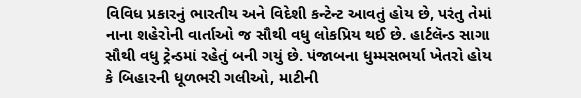વિવિધ પ્રકારનું ભારતીય અને વિદેશી કન્ટેન્ટ આવતું હોય છે, પરંતુ તેમાં નાના શહેરોની વાર્તાઓ જ સૌથી વધુ લોકપ્રિય થઈ છે. હાર્ટલૅન્ડ સાગા સૌથી વધુ ટ્રેન્ડમાં રહેતું બની ગયું છે. પંજાબના ધુમ્મસભર્યા ખેતરો હોય કે બિહારની ધૂળભરી ગલીઓ, માટીની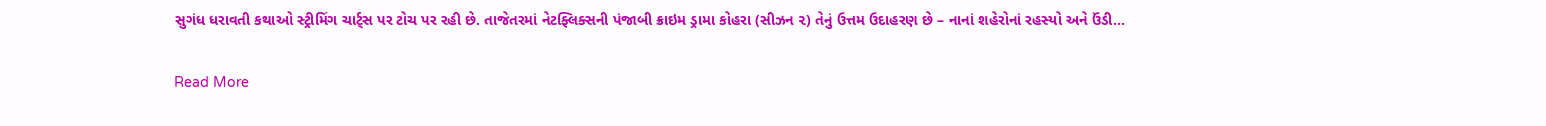સુગંધ ધરાવતી કથાઓ સ્ટ્રીમિંગ ચાર્ટ્સ પર ટોચ પર રહી છે. તાજેતરમાં નેટફ્લિક્સની પંજાબી ક્રાઇમ ડ્રામા કોહરા (સીઝન ૨) તેનું ઉત્તમ ઉદાહરણ છે – નાનાં શહેરોનાં રહસ્યો અને ઉંડી…

Read More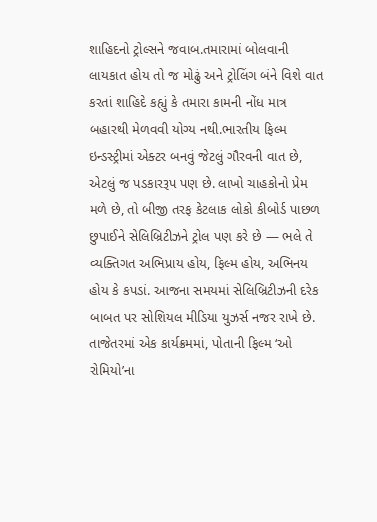શાહિદનો ટ્રોલ્સને જવાબ.તમારામાં બોલવાની લાયકાત હોય તો જ મોઢું અને ટ્રોલિંગ બંને વિશે વાત કરતાં શાહિદે કહ્યું કે તમારા કામની નોંધ માત્ર બહારથી મેળવવી યોગ્ય નથી.ભારતીય ફિલ્મ ઇન્ડસ્ટ્રીમાં એક્ટર બનવું જેટલું ગૌરવની વાત છે, એટલું જ પડકારરૂપ પણ છે. લાખો ચાહકોનો પ્રેમ મળે છે, તો બીજી તરફ કેટલાક લોકો કીબોર્ડ પાછળ છુપાઈને સેલિબ્રિટીઝને ટ્રોલ પણ કરે છે — ભલે તે વ્યક્તિગત અભિપ્રાય હોય, ફિલ્મ હોય, અભિનય હોય કે કપડાં. આજના સમયમાં સેલિબ્રિટીઝની દરેક બાબત પર સોશિયલ મીડિયા યુઝર્સ નજર રાખે છે. તાજેતરમાં એક કાર્યક્રમમાં, પોતાની ફિલ્મ ‘ઓ રોમિયો’ના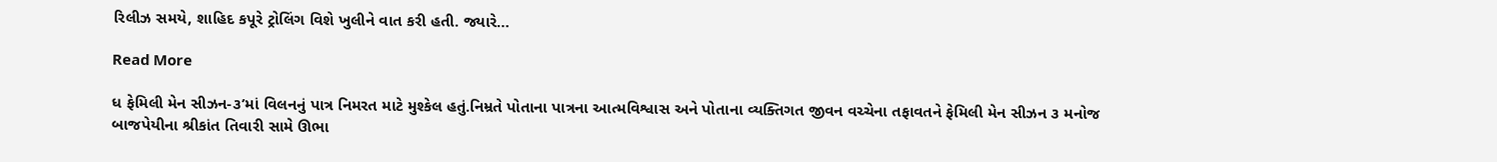રિલીઝ સમયે, શાહિદ કપૂરે ટ્રોલિંગ વિશે ખુલીને વાત કરી હતી. જ્યારે…

Read More

ધ ફેમિલી મેન સીઝન-૩’માં વિલનનું પાત્ર નિમરત માટે મુશ્કેલ હતું.નિમ્રતે પોતાના પાત્રના આત્મવિશ્વાસ અને પોતાના વ્યક્તિગત જીવન વચ્ચેના તફાવતને ફેમિલી મેન સીઝન ૩ મનોજ બાજપેયીના શ્રીકાંત તિવારી સામે ઊભા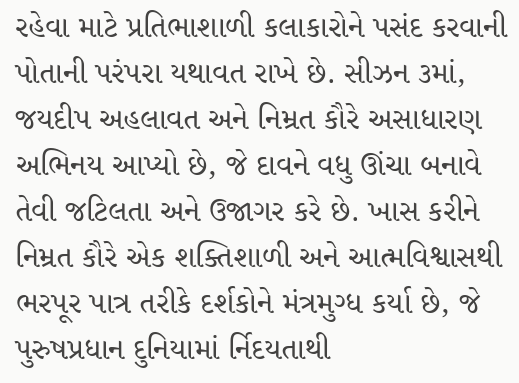રહેવા માટે પ્રતિભાશાળી કલાકારોને પસંદ કરવાની પોતાની પરંપરા યથાવત રાખે છે. સીઝન ૩માં, જયદીપ અહલાવત અને નિમ્રત કૌરે અસાધારણ અભિનય આપ્યો છે, જે દાવને વધુ ઊંચા બનાવે તેવી જટિલતા અને ઉજાગર કરે છે. ખાસ કરીને નિમ્રત કૌરે એક શક્તિશાળી અને આત્મવિશ્વાસથી ભરપૂર પાત્ર તરીકે દર્શકોને મંત્રમુગ્ધ કર્યા છે, જે પુરુષપ્રધાન દુનિયામાં ર્નિદયતાથી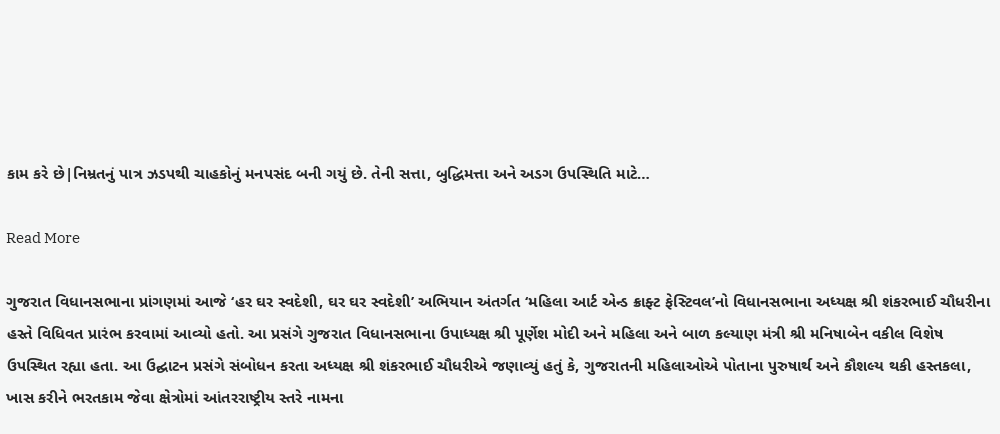કામ કરે છે|નિમ્રતનું પાત્ર ઝડપથી ચાહકોનું મનપસંદ બની ગયું છે. તેની સત્તા, બુદ્ધિમત્તા અને અડગ ઉપસ્થિતિ માટે…

Read More

ગુજરાત વિધાનસભાના પ્રાંગણમાં આજે ‘હર ઘર સ્વદેશી, ઘર ઘર સ્વદેશી’ અભિયાન અંતર્ગત ‘મહિલા આર્ટ એન્ડ ક્રાફ્ટ ફેસ્ટિવલ’નો વિધાનસભાના અધ્યક્ષ શ્રી શંકરભાઈ ચૌધરીના હસ્તે વિધિવત પ્રારંભ કરવામાં આવ્યો હતો. આ પ્રસંગે ગુજરાત વિધાનસભાના ઉપાધ્યક્ષ શ્રી પૂર્ણેશ મોદી અને મહિલા અને બાળ કલ્યાણ મંત્રી શ્રી મનિષાબેન વકીલ વિશેષ ઉપસ્થિત રહ્યા હતા. આ ઉદ્ઘાટન પ્રસંગે સંબોધન કરતા અધ્યક્ષ શ્રી શંકરભાઈ ચૌધરીએ જણાવ્યું હતું કે, ગુજરાતની મહિલાઓએ પોતાના પુરુષાર્થ અને કૌશલ્ય થકી હસ્તકલા, ખાસ કરીને ભરતકામ જેવા ક્ષેત્રોમાં આંતરરાષ્ટ્રીય સ્તરે નામના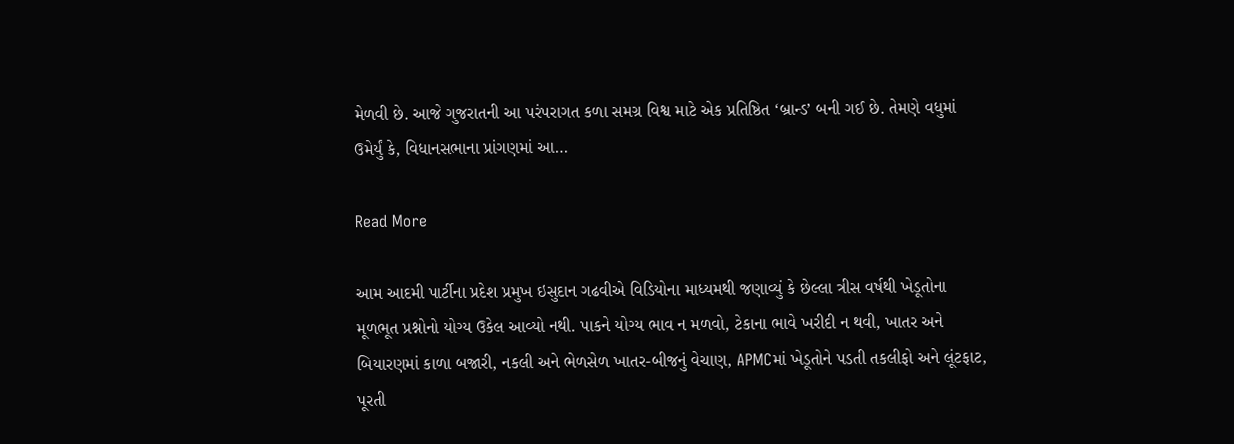મેળવી છે. આજે ગુજરાતની આ પરંપરાગત કળા સમગ્ર વિશ્વ માટે એક પ્રતિષ્ઠિત ‘બ્રાન્ડ’ બની ગઈ છે. તેમણે વધુમાં ઉમેર્યું કે, વિધાનસભાના પ્રાંગણમાં આ…

Read More

આમ આદમી પાર્ટીના પ્રદેશ પ્રમુખ ઇસુદાન ગઢવીએ વિડિયોના માધ્યમથી જણાવ્યું કે છેલ્લા ત્રીસ વર્ષથી ખેડૂતોના મૂળભૂત પ્રશ્નોનો યોગ્ય ઉકેલ આવ્યો નથી. પાકને યોગ્ય ભાવ ન મળવો, ટેકાના ભાવે ખરીદી ન થવી, ખાતર અને બિયારણમાં કાળા બજારી, નકલી અને ભેળસેળ ખાતર-બીજનું વેચાણ, APMCમાં ખેડૂતોને પડતી તકલીફો અને લૂંટફાટ, પૂરતી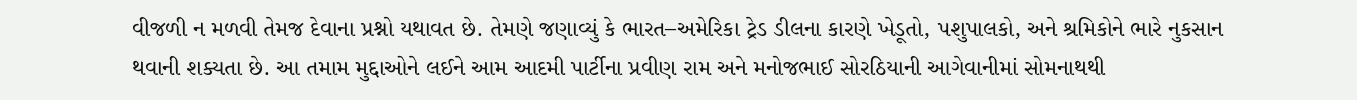વીજળી ન મળવી તેમજ દેવાના પ્રશ્નો યથાવત છે. તેમણે જણાવ્યું કે ભારત–અમેરિકા ટ્રેડ ડીલના કારણે ખેડૂતો, પશુપાલકો, અને શ્રમિકોને ભારે નુકસાન થવાની શક્યતા છે. આ તમામ મુદ્દાઓને લઈને આમ આદમી પાર્ટીના પ્રવીણ રામ અને મનોજભાઈ સોરઠિયાની આગેવાનીમાં સોમનાથથી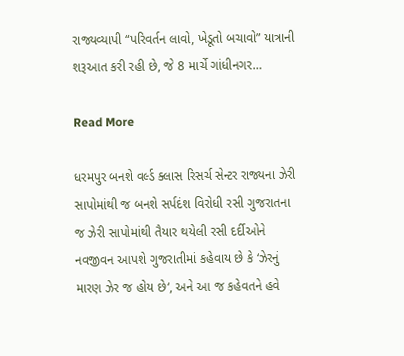રાજ્યવ્યાપી “પરિવર્તન લાવો, ખેડૂતો બચાવો” યાત્રાની શરૂઆત કરી રહી છે, જે 8 માર્ચે ગાંધીનગર…

Read More

ધરમપુર બનશે વર્લ્ડ ક્લાસ રિસર્ચ સેન્ટર રાજ્યના ઝેરી સાપોમાંથી જ બનશે સર્પદંશ વિરોધી રસી ગુજરાતના જ ઝેરી સાપોમાંથી તૈયાર થયેલી રસી દર્દીઓને નવજીવન આપશે ગુજરાતીમાં કહેવાય છે કે ‘ઝેરનું મારણ ઝેર જ હોય છે‘, અને આ જ કહેવતને હવે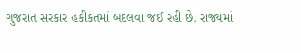ગુજરાત સરકાર હકીકતમાં બદલવા જઈ રહી છે. રાજ્યમાં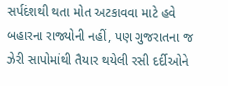સર્પદંશથી થતા મોત અટકાવવા માટે હવે બહારના રાજ્યોની નહીં, પણ ગુજરાતના જ ઝેરી સાપોમાંથી તૈયાર થયેલી રસી દર્દીઓને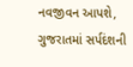નવજીવન આપશે, ગુજરાતમાં સર્પદંશની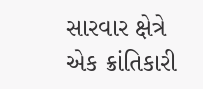સારવાર ક્ષેત્રે એક ક્રાંતિકારી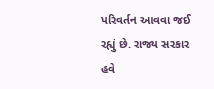પરિવર્તન આવવા જઈ રહ્યું છે. રાજ્ય સરકાર હવે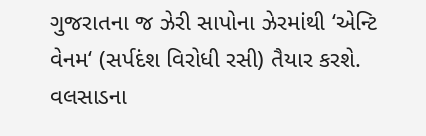ગુજરાતના જ ઝેરી સાપોના ઝેરમાંથી ‘એન્ટિ વેનમ‘ (સર્પદંશ વિરોધી રસી) તૈયાર કરશે. વલસાડના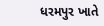ધરમપુર ખાતે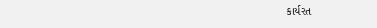કાર્યરત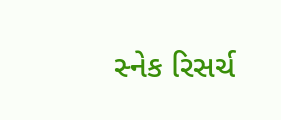સ્નેક રિસર્ચ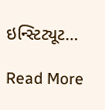ઇન્સ્ટિટ્યૂટ…

Read More